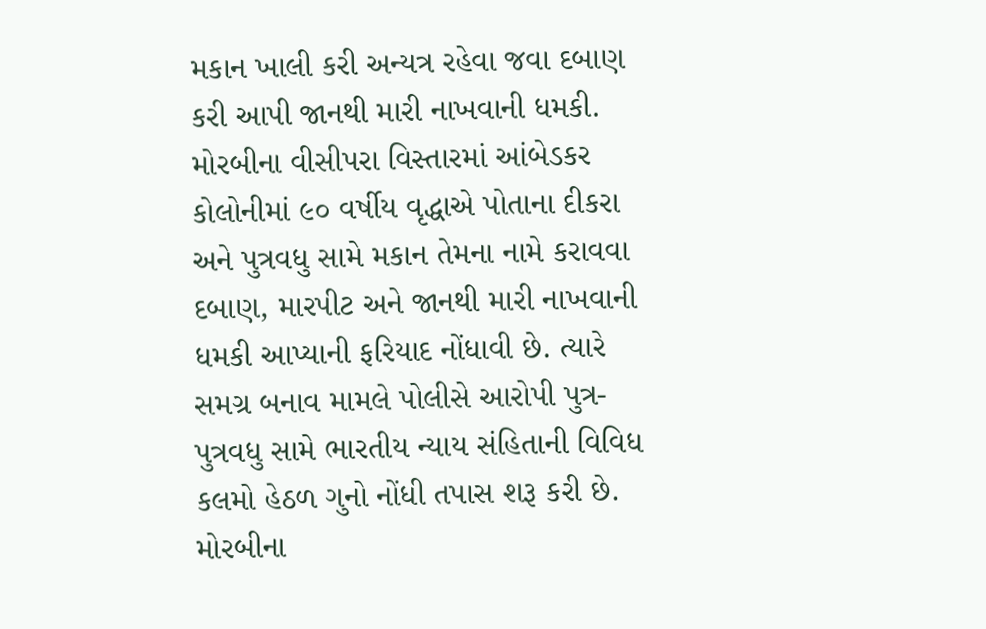મકાન ખાલી કરી અન્યત્ર રહેવા જવા દબાણ કરી આપી જાનથી મારી નાખવાની ધમકી.
મોરબીના વીસીપરા વિસ્તારમાં આંબેડકર કોલોનીમાં ૯૦ વર્ષીય વૃદ્ધાએ પોતાના દીકરા અને પુત્રવધુ સામે મકાન તેમના નામે કરાવવા દબાણ, મારપીટ અને જાનથી મારી નાખવાની ધમકી આપ્યાની ફરિયાદ નોંધાવી છે. ત્યારે સમગ્ર બનાવ મામલે પોલીસે આરોપી પુત્ર-પુત્રવધુ સામે ભારતીય ન્યાય સંહિતાની વિવિધ કલમો હેઠળ ગુનો નોંધી તપાસ શરૂ કરી છે.
મોરબીના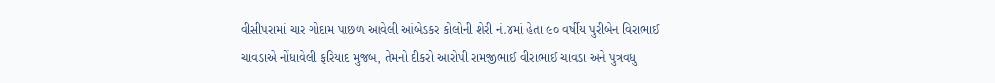વીસીપરામાં ચાર ગોદામ પાછળ આવેલી આંબેડકર કોલોની શેરી નં.૪માં હેતા ૯૦ વર્ષીય પુરીબેન વિરાભાઈ ચાવડાએ નોંધાવેલી ફરિયાદ મુજબ, તેમનો દીકરો આરોપી રામજીભાઈ વીરાભાઈ ચાવડા અને પુત્રવધુ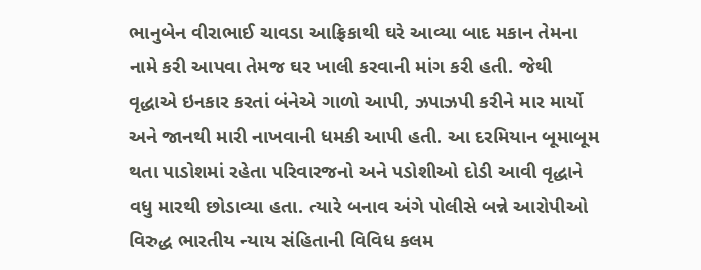ભાનુબેન વીરાભાઈ ચાવડા આફ્રિકાથી ઘરે આવ્યા બાદ મકાન તેમના નામે કરી આપવા તેમજ ઘર ખાલી કરવાની માંગ કરી હતી. જેથી વૃદ્ધાએ ઇનકાર કરતાં બંનેએ ગાળો આપી, ઝપાઝપી કરીને માર માર્યો અને જાનથી મારી નાખવાની ધમકી આપી હતી. આ દરમિયાન બૂમાબૂમ થતા પાડોશમાં રહેતા પરિવારજનો અને પડોશીઓ દોડી આવી વૃદ્ધાને વધુ મારથી છોડાવ્યા હતા. ત્યારે બનાવ અંગે પોલીસે બન્ને આરોપીઓ વિરુદ્ધ ભારતીય ન્યાય સંહિતાની વિવિધ કલમ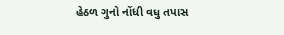હેઠળ ગુનો નોંધી વધુ તપાસ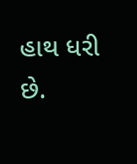હાથ ધરી છે.